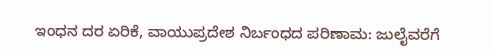ಇಂಧನ ದರ ಏರಿಕೆ, ವಾಯುಪ್ರದೇಶ ನಿರ್ಬಂಧದ ಪರಿಣಾಮ: ಜುಲೈವರೆಗೆ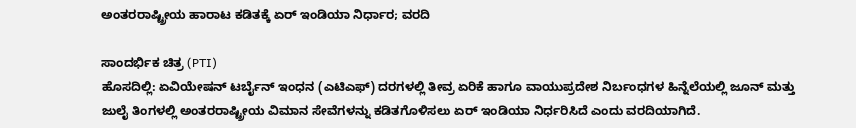ಅಂತರರಾಷ್ಟ್ರೀಯ ಹಾರಾಟ ಕಡಿತಕ್ಕೆ ಏರ್ ಇಂಡಿಯಾ ನಿರ್ಧಾರ; ವರದಿ

ಸಾಂದರ್ಭಿಕ ಚಿತ್ರ (PTI)
ಹೊಸದಿಲ್ಲಿ: ಏವಿಯೇಷನ್ ಟರ್ಬೈನ್ ಇಂಧನ (ಎಟಿಎಫ್) ದರಗಳಲ್ಲಿ ತೀವ್ರ ಏರಿಕೆ ಹಾಗೂ ವಾಯುಪ್ರದೇಶ ನಿರ್ಬಂಧಗಳ ಹಿನ್ನೆಲೆಯಲ್ಲಿ ಜೂನ್ ಮತ್ತು ಜುಲೈ ತಿಂಗಳಲ್ಲಿ ಅಂತರರಾಷ್ಟ್ರೀಯ ವಿಮಾನ ಸೇವೆಗಳನ್ನು ಕಡಿತಗೊಳಿಸಲು ಏರ್ ಇಂಡಿಯಾ ನಿರ್ಧರಿಸಿದೆ ಎಂದು ವರದಿಯಾಗಿದೆ.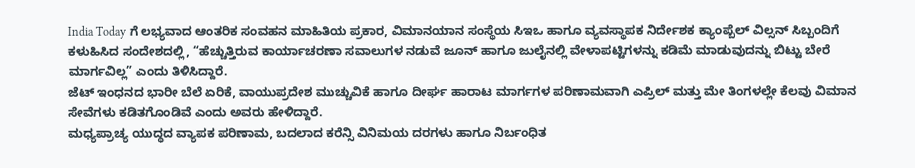India Today ಗೆ ಲಭ್ಯವಾದ ಆಂತರಿಕ ಸಂವಹನ ಮಾಹಿತಿಯ ಪ್ರಕಾರ, ವಿಮಾನಯಾನ ಸಂಸ್ಥೆಯ ಸಿಇಒ ಹಾಗೂ ವ್ಯವಸ್ಥಾಪಕ ನಿರ್ದೇಶಕ ಕ್ಯಾಂಪ್ಬೆಲ್ ವಿಲ್ಸನ್ ಸಿಬ್ಬಂದಿಗೆ ಕಳುಹಿಸಿದ ಸಂದೇಶದಲ್ಲಿ, “ಹೆಚ್ಚುತ್ತಿರುವ ಕಾರ್ಯಾಚರಣಾ ಸವಾಲುಗಳ ನಡುವೆ ಜೂನ್ ಹಾಗೂ ಜುಲೈನಲ್ಲಿ ವೇಳಾಪಟ್ಟಿಗಳನ್ನು ಕಡಿಮೆ ಮಾಡುವುದನ್ನು ಬಿಟ್ಟು ಬೇರೆ ಮಾರ್ಗವಿಲ್ಲ” ಎಂದು ತಿಳಿಸಿದ್ದಾರೆ.
ಜೆಟ್ ಇಂಧನದ ಭಾರೀ ಬೆಲೆ ಏರಿಕೆ, ವಾಯುಪ್ರದೇಶ ಮುಚ್ಚುವಿಕೆ ಹಾಗೂ ದೀರ್ಘ ಹಾರಾಟ ಮಾರ್ಗಗಳ ಪರಿಣಾಮವಾಗಿ ಎಪ್ರಿಲ್ ಮತ್ತು ಮೇ ತಿಂಗಳಲ್ಲೇ ಕೆಲವು ವಿಮಾನ ಸೇವೆಗಳು ಕಡಿತಗೊಂಡಿವೆ ಎಂದು ಅವರು ಹೇಳಿದ್ದಾರೆ.
ಮಧ್ಯಪ್ರಾಚ್ಯ ಯುದ್ಧದ ವ್ಯಾಪಕ ಪರಿಣಾಮ, ಬದಲಾದ ಕರೆನ್ಸಿ ವಿನಿಮಯ ದರಗಳು ಹಾಗೂ ನಿರ್ಬಂಧಿತ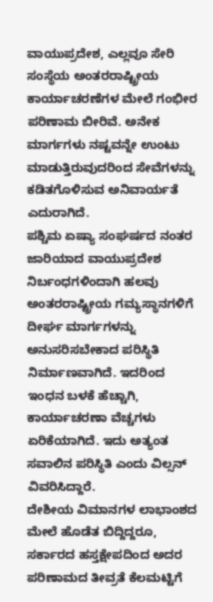ವಾಯುಪ್ರದೇಶ, ಎಲ್ಲವೂ ಸೇರಿ ಸಂಸ್ಥೆಯ ಅಂತರರಾಷ್ಟ್ರೀಯ ಕಾರ್ಯಾಚರಣೆಗಳ ಮೇಲೆ ಗಂಭೀರ ಪರಿಣಾಮ ಬೀರಿವೆ. ಅನೇಕ ಮಾರ್ಗಗಳು ನಷ್ಟವನ್ನೇ ಉಂಟು ಮಾಡುತ್ತಿರುವುದರಿಂದ ಸೇವೆಗಳನ್ನು ಕಡಿತಗೊಳಿಸುವ ಅನಿವಾರ್ಯತೆ ಎದುರಾಗಿದೆ.
ಪಶ್ಚಿಮ ಏಷ್ಯಾ ಸಂಘರ್ಷದ ನಂತರ ಜಾರಿಯಾದ ವಾಯುಪ್ರದೇಶ ನಿರ್ಬಂಧಗಳಿಂದಾಗಿ ಹಲವು ಅಂತರರಾಷ್ಟ್ರೀಯ ಗಮ್ಯಸ್ಥಾನಗಳಿಗೆ ದೀರ್ಘ ಮಾರ್ಗಗಳನ್ನು ಅನುಸರಿಸಬೇಕಾದ ಪರಿಸ್ಥಿತಿ ನಿರ್ಮಾಣವಾಗಿದೆ. ಇದರಿಂದ ಇಂಧನ ಬಳಕೆ ಹೆಚ್ಚಾಗಿ, ಕಾರ್ಯಾಚರಣಾ ವೆಚ್ಚಗಳು ಏರಿಕೆಯಾಗಿದೆ. ಇದು ಅತ್ಯಂತ ಸವಾಲಿನ ಪರಿಸ್ಥಿತಿ ಎಂದು ವಿಲ್ಸನ್ ವಿವರಿಸಿದ್ದಾರೆ.
ದೇಶೀಯ ವಿಮಾನಗಳ ಲಾಭಾಂಶದ ಮೇಲೆ ಹೊಡೆತ ಬಿದ್ದಿದ್ದರೂ, ಸರ್ಕಾರದ ಹಸ್ತಕ್ಷೇಪದಿಂದ ಅದರ ಪರಿಣಾಮದ ತೀವ್ರತೆ ಕೆಲಮಟ್ಟಿಗೆ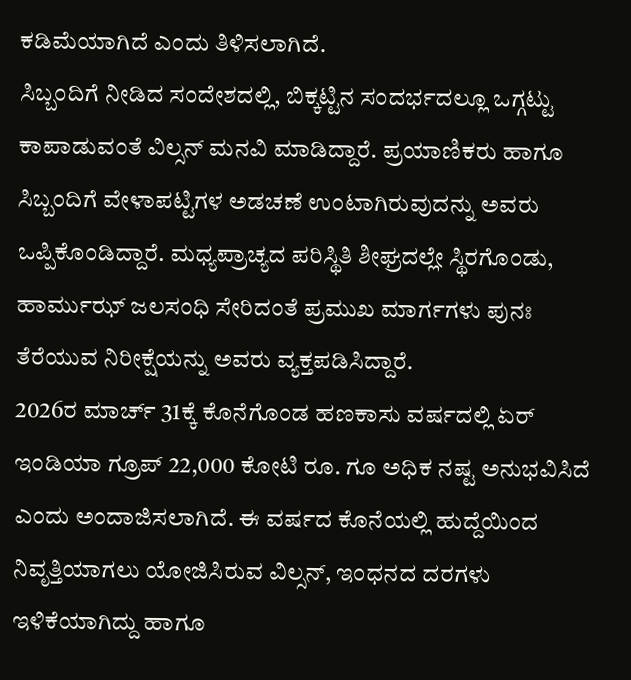ಕಡಿಮೆಯಾಗಿದೆ ಎಂದು ತಿಳಿಸಲಾಗಿದೆ.
ಸಿಬ್ಬಂದಿಗೆ ನೀಡಿದ ಸಂದೇಶದಲ್ಲಿ, ಬಿಕ್ಕಟ್ಟಿನ ಸಂದರ್ಭದಲ್ಲೂ ಒಗ್ಗಟ್ಟು ಕಾಪಾಡುವಂತೆ ವಿಲ್ಸನ್ ಮನವಿ ಮಾಡಿದ್ದಾರೆ. ಪ್ರಯಾಣಿಕರು ಹಾಗೂ ಸಿಬ್ಬಂದಿಗೆ ವೇಳಾಪಟ್ಟಿಗಳ ಅಡಚಣೆ ಉಂಟಾಗಿರುವುದನ್ನು ಅವರು ಒಪ್ಪಿಕೊಂಡಿದ್ದಾರೆ. ಮಧ್ಯಪ್ರಾಚ್ಯದ ಪರಿಸ್ಥಿತಿ ಶೀಘ್ರದಲ್ಲೇ ಸ್ಥಿರಗೊಂಡು, ಹಾರ್ಮುಝ್ ಜಲಸಂಧಿ ಸೇರಿದಂತೆ ಪ್ರಮುಖ ಮಾರ್ಗಗಳು ಪುನಃ ತೆರೆಯುವ ನಿರೀಕ್ಷೆಯನ್ನು ಅವರು ವ್ಯಕ್ತಪಡಿಸಿದ್ದಾರೆ.
2026ರ ಮಾರ್ಚ್ 31ಕ್ಕೆ ಕೊನೆಗೊಂಡ ಹಣಕಾಸು ವರ್ಷದಲ್ಲಿ ಏರ್ ಇಂಡಿಯಾ ಗ್ರೂಪ್ 22,000 ಕೋಟಿ ರೂ. ಗೂ ಅಧಿಕ ನಷ್ಟ ಅನುಭವಿಸಿದೆ ಎಂದು ಅಂದಾಜಿಸಲಾಗಿದೆ. ಈ ವರ್ಷದ ಕೊನೆಯಲ್ಲಿ ಹುದ್ದೆಯಿಂದ ನಿವೃತ್ತಿಯಾಗಲು ಯೋಜಿಸಿರುವ ವಿಲ್ಸನ್, ಇಂಧನದ ದರಗಳು ಇಳಿಕೆಯಾಗಿದ್ದು ಹಾಗೂ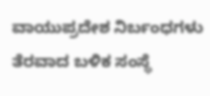ವಾಯುಪ್ರದೇಶ ನಿರ್ಬಂಧಗಳು ತೆರವಾದ ಬಳಿಕ ಸಂಸ್ಥೆ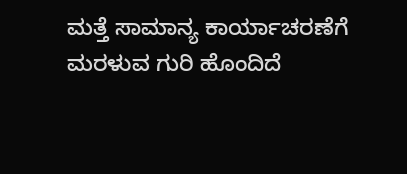ಮತ್ತೆ ಸಾಮಾನ್ಯ ಕಾರ್ಯಾಚರಣೆಗೆ ಮರಳುವ ಗುರಿ ಹೊಂದಿದೆ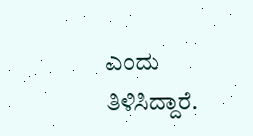ಎಂದು ತಿಳಿಸಿದ್ದಾರೆ.